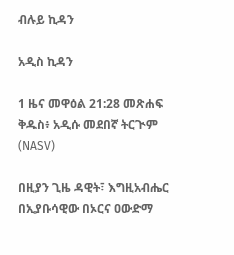ብሉይ ኪዳን

አዲስ ኪዳን

1 ዜና መዋዕል 21:28 መጽሐፍ ቅዱስ፥ አዲሱ መደበኛ ትርጒም (NASV)

በዚያን ጊዜ ዳዊት፣ እግዚአብሔር በኢያቡሳዊው በኦርና ዐውድማ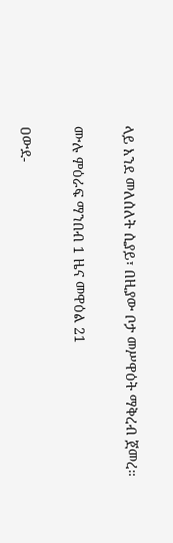ላይ እንደ መለሰለት ሲያይ፣ በዚያው ቦታ መሥዋዕት ማቅረብ ጀመረ።

ሙሉ ምዕራፍ ማንበብ 1 ዜና መዋዕል 21

ዐውደ-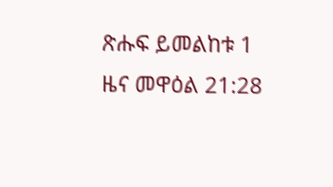ጽሑፍ ይመልከቱ 1 ዜና መዋዕል 21:28